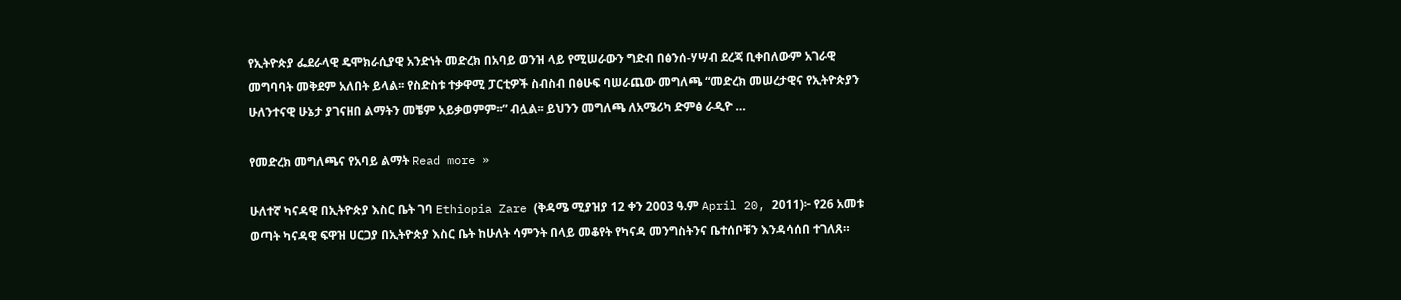የኢትዮጵያ ፌደራላዊ ዴሞክራሲያዊ አንድነት መድረክ በአባይ ወንዝ ላይ የሚሠራውን ግድብ በፅንሰ-ሃሣብ ደረጃ ቢቀበለውም አገራዊ መግባባት መቅደም አለበት ይላል፡፡ የስድስቱ ተቃዋሚ ፓርቲዎች ስብስብ በፅሁፍ ባሠራጨው መግለጫ “መድረክ መሠረታዊና የኢትዮጵያን ሁለንተናዊ ሁኔታ ያገናዘበ ልማትን መቼም አይቃወምም፡፡” ብሏል፡፡ ይህንን መግለጫ ለአሜሪካ ድምፅ ራዲዮ …

የመድረክ መግለጫና የአባይ ልማት Read more »

ሁለተኛ ካናዳዊ በኢትዮጵያ እስር ቤት ገባ Ethiopia Zare (ቅዳሜ ሚያዝያ 12 ቀን 2003 ዓ.ም April 20, 2011)፦ የ26 አመቱ ወጣት ካናዳዊ ፍዋዝ ሀርጋያ በኢትዮጵያ እስር ቤት ከሁለት ሳምንት በላይ መቆየት የካናዳ መንግስትንና ቤተሰቦቹን እንዳሳሰበ ተገለጸ።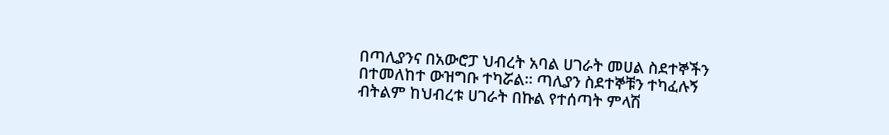በጣሊያንና በአውሮፓ ህብረት አባል ሀገራት መሀል ስደተኞችን በተመለከተ ውዝግቡ ተካሯል። ጣሊያን ስደተኞቹን ተካፈሉኝ ብትልም ከህብረቱ ሀገራት በኩል የተሰጣት ምላሽ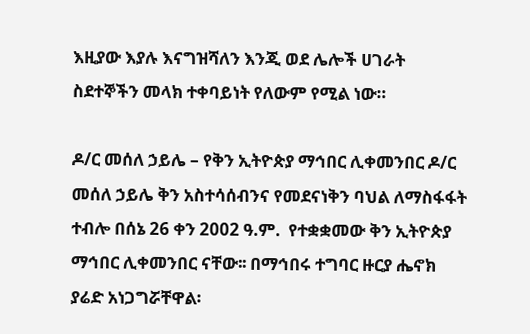እዚያው እያሉ እናግዝሻለን እንጂ ወደ ሌሎች ሀገራት ስደተኞችን መላክ ተቀባይነት የለውም የሚል ነው።

ዶ/ር መሰለ ኃይሌ – የቅን ኢትዮጵያ ማኅበር ሊቀመንበር ዶ/ር መሰለ ኃይሌ ቅን አስተሳሰብንና የመደናነቅን ባህል ለማስፋፋት ተብሎ በሰኔ 26 ቀን 2002 ዓ.ም.  የተቋቋመው ቅን ኢትዮጵያ ማኅበር ሊቀመንበር ናቸው፡፡ በማኅበሩ ተግባር ዙርያ ሔኖክ ያሬድ አነጋግሯቸዋል፡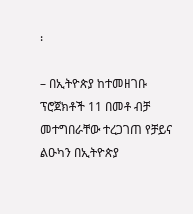፡

– በኢትዮጵያ ከተመዘገቡ ፕሮጀክቶች 11 በመቶ ብቻ መተግበራቸው ተረጋገጠ የቻይና ልዑካን በኢትዮጵያ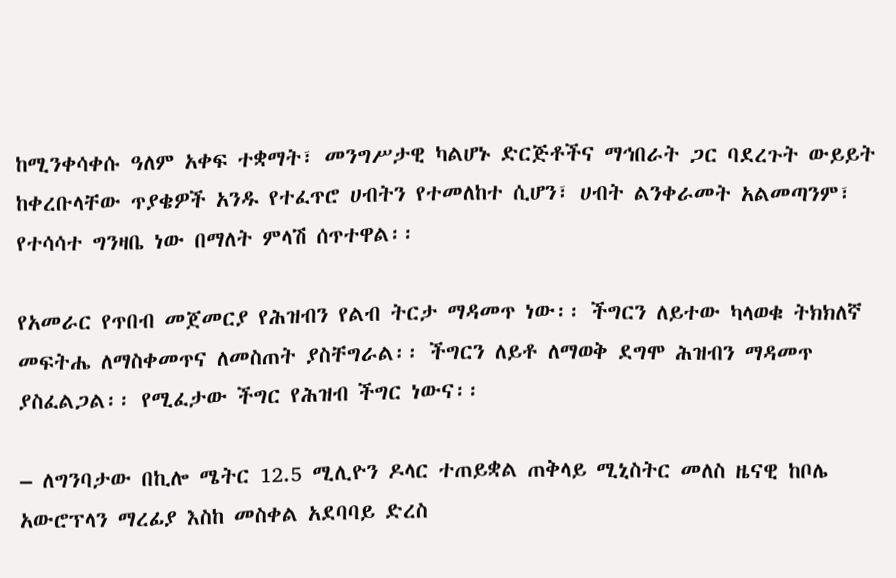ከሚንቀሳቀሱ ዓለም አቀፍ ተቋማት፣ መንግሥታዊ ካልሆኑ ድርጅቶችና ማኅበራት ጋር ባደረጉት ውይይት ከቀረቡላቸው ጥያቄዎች አንዱ የተፈጥሮ ሀብትን የተመለከተ ሲሆን፣ ሀብት ልንቀራመት አልመጣንም፣ የተሳሳተ ግንዛቤ ነው በማለት ምላሽ ሰጥተዋል፡፡

የአመራር የጥበብ መጀመርያ የሕዝብን የልብ ትርታ ማዳመጥ ነው፡፡ ችግርን ለይተው ካላወቁ ትክክለኛ መፍትሔ ለማስቀመጥና ለመስጠት ያስቸግራል፡፡ ችግርን ለይቶ ለማወቅ ደግሞ ሕዝብን ማዳመጥ ያስፈልጋል፡፡ የሚፈታው ችግር የሕዝብ ችግር ነውና፡፡

– ለግንባታው በኪሎ ሜትር 12.5 ሚሊዮን ዶላር ተጠይቋል ጠቅላይ ሚኒስትር መለስ ዜናዊ ከቦሌ አውሮፕላን ማረፊያ እስከ መስቀል አደባባይ ድረስ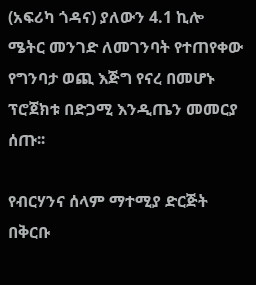(አፍሪካ ጎዳና) ያለውን 4.1 ኪሎ ሜትር መንገድ ለመገንባት የተጠየቀው የግንባታ ወጪ እጅግ የናረ በመሆኑ ፕሮጀክቱ በድጋሚ እንዲጤን መመርያ ሰጡ፡፡

የብርሃንና ሰላም ማተሚያ ድርጅት በቅርቡ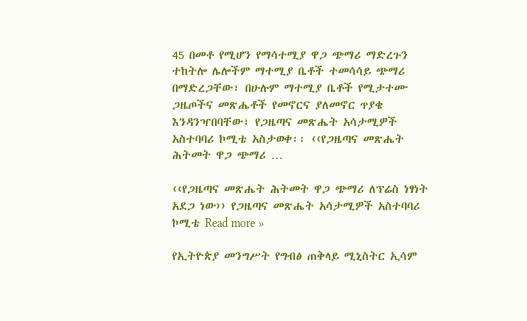45 በመቶ የሚሆን የማሳተሚያ ዋጋ ጭማሪ ማድረጉን ተከትሎ ሌሎችም ማተሚያ ቤቶች ተመሳሳይ ጭማሪ በማድረጋቸው፣ በሁሉም ማተሚያ ቤቶች የሚታተሙ ጋዜጦችና መጽሔቶች የመኖርና ያለመኖር ጥያቄ እንዳንዣበባቸው፣ የጋዜጣና መጽሔት አሳታሚዎች አስተባባሪ ኮሚቴ አስታወቀ፡፡ ‹‹የጋዜጣና መጽሔት ሕትመት ዋጋ ጭማሪ …

‹‹የጋዜጣና መጽሔት ሕትመት ዋጋ ጭማሪ ለፕሬስ ነፃነት አደጋ ነው›› የጋዜጣና መጽሔት አሳታሚዎች አስተባባሪ ኮሚቴ Read more »

የኢትዮጵያ መንግሥት የግብፅ ጠቅላይ ሚኒስትር ኢሳም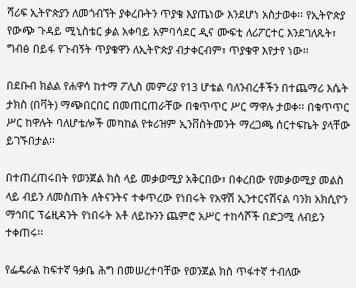ሻሪፍ ኢትዮጵያን ለመጎብኘት ያቀረቡትን ጥያቄ እያጤነው እንደሆነ አስታወቀ፡፡ የኢትዮጵያ የውጭ ጉዳይ ሚኒስቴር ቃል አቀባይ አምባሳደር ዲና ሙፍቲ ለሪፖርተር እንደገለጹት፣ ግብፅ በይፋ የጉብኝት ጥያቄዋን ለኢትዮጵያ ብታቀርብም፣ ጥያቄዋ እየታየ ነው፡፡

በደቡብ ክልል የሐዋሳ ከተማ ፖሊስ መምሪያ የ13 ሆቴል ባለንብረቶችን በተጨማሪ እሴት ታክስ (በቫት) ማጭበርበር በመጠርጠራቸው በቁጥጥር ሥር ማዋሉ ታወቀ፡፡ በቁጥጥር ሥር ከዋሉት ባለሆቴሎች መካከል የቱሪዝም ኢንቨስትመንት ማረጋጫ ሰርተፍኬት ያላቸው ይገኙበታል፡፡

በተጠረጠሩበት የወንጀል ክስ ላይ መቃወሚያ አቅርበው፣ በቀረበው የመቃወሚያ መልስ ላይ ብይን ለመስጠት ለትናንትና ተቀጥረው የነበሩት የአዋሽ ኢንተርናሽናል ባንክ አክሲዮን ማኅበር ፕሬዚዳንት የነበሩት አቶ ለይኩንን ጨምሮ አሥር ተከሳሾች በድጋሚ ለብይን ተቀጠሩ፡፡

የፌዴራል ከፍተኛ ዓቃቤ ሕግ በመሠረተባቸው የወንጀል ክስ ጥፋተኛ ተብለው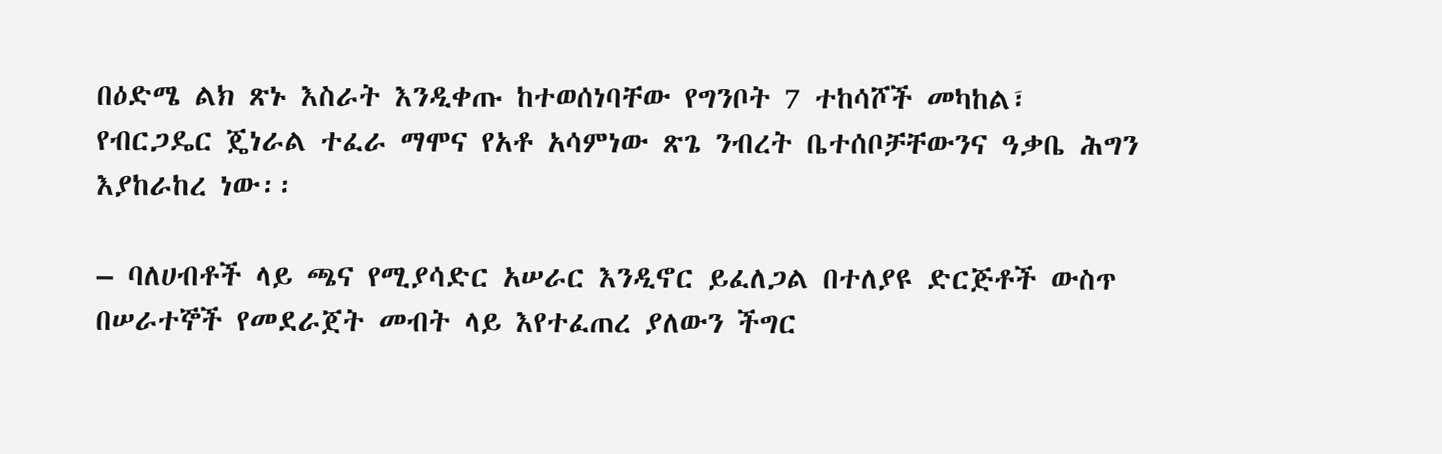በዕድሜ ልክ ጽኑ እስራት እንዲቀጡ ከተወሰነባቸው የግንቦት 7 ተከሳሾች መካከል፣ የብርጋዴር ጄነራል ተፈራ ማሞና የአቶ አሳምነው ጽጌ ንብረት ቤተሰቦቻቸውንና ዓቃቤ ሕግን እያከራከረ ነው፡፡

– ባለሀብቶች ላይ ጫና የሚያሳድር አሠራር እንዲኖር ይፈለጋል በተለያዩ ድርጅቶች ውስጥ በሠራተኞች የመደራጀት መብት ላይ እየተፈጠረ ያለውን ችግር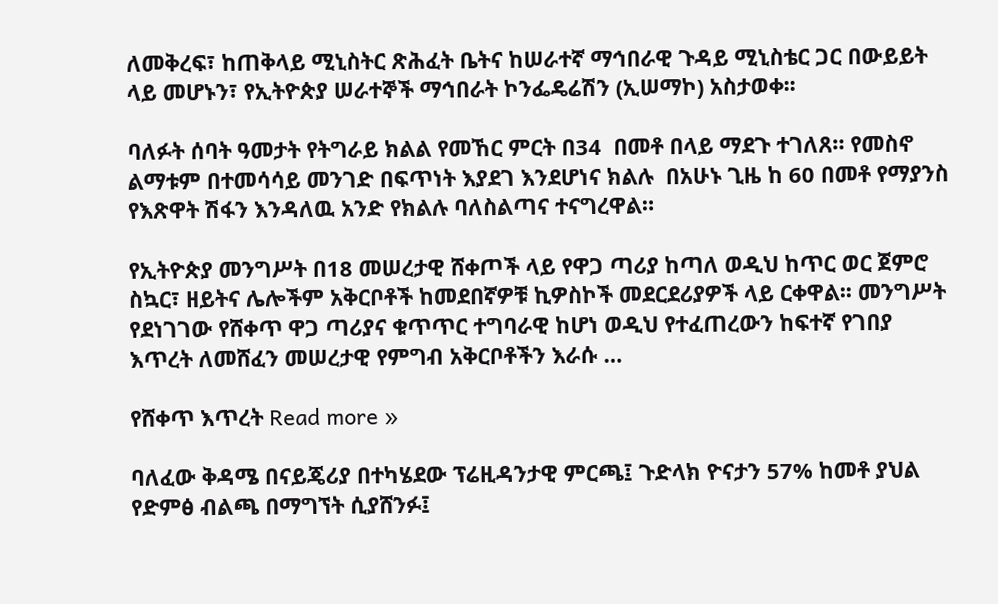ለመቅረፍ፣ ከጠቅላይ ሚኒስትር ጽሕፈት ቤትና ከሠራተኛ ማኅበራዊ ጉዳይ ሚኒስቴር ጋር በውይይት ላይ መሆኑን፣ የኢትዮጵያ ሠራተኞች ማኅበራት ኮንፌዴሬሽን (ኢሠማኮ) አስታወቀ፡፡

ባለፉት ሰባት ዓመታት የትግራይ ክልል የመኸር ምርት በ34  በመቶ በላይ ማደጉ ተገለጸ። የመስኖ ልማቱም በተመሳሳይ መንገድ በፍጥነት እያደገ እንደሆነና ክልሉ  በአሁኑ ጊዜ ከ 60 በመቶ የማያንስ የእጽዋት ሽፋን እንዳለዉ አንድ የክልሉ ባለስልጣና ተናግረዋል።

የኢትዮጵያ መንግሥት በ18 መሠረታዊ ሸቀጦች ላይ የዋጋ ጣሪያ ከጣለ ወዲህ ከጥር ወር ጀምሮ ስኳር፣ ዘይትና ሌሎችም አቅርቦቶች ከመደበኛዎቹ ኪዎስኮች መደርደሪያዎች ላይ ርቀዋል፡፡ መንግሥት የደነገገው የሸቀጥ ዋጋ ጣሪያና ቁጥጥር ተግባራዊ ከሆነ ወዲህ የተፈጠረውን ከፍተኛ የገበያ እጥረት ለመሸፈን መሠረታዊ የምግብ አቅርቦቶችን እራሱ …

የሸቀጥ እጥረት Read more »

ባለፈው ቅዳሜ በናይጄሪያ በተካሄደው ፕሬዚዳንታዊ ምርጫ፤ ጉድላክ ዮናታን 57% ከመቶ ያህል የድምፅ ብልጫ በማግኘት ሲያሸንፉ፤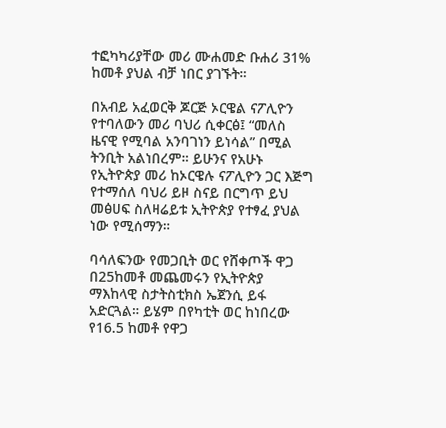ተፎካካሪያቸው መሪ ሙሐመድ ቡሐሪ 31% ከመቶ ያህል ብቻ ነበር ያገኙት።

በአብይ አፈወርቅ ጆርጅ ኦርዌል ናፖሊዮን የተባለውን መሪ ባህሪ ሲቀርፅ፤ “መለስ ዜናዊ የሚባል አንባገነን ይነሳል” በሚል ትንቢት አልነበረም። ይሁንና የአሁኑ የኢትዮጵያ መሪ ከኦርዌሉ ናፖሊዮን ጋር እጅግ የተማሰለ ባህሪ ይዞ ስናይ በርግጥ ይህ መፅሀፍ ስለዛሬይቱ ኢትዮጵያ የተፃፈ ያህል ነው የሚሰማን።

ባሳለፍንው የመጋቢት ወር የሸቀጦች ዋጋ በ25ከመቶ መጨመሩን የኢትዮጵያ ማእከላዊ ስታትስቲክስ ኤጀንሲ ይፋ አድርጓል። ይሄም በየካቲት ወር ከነበረው የ16.5 ከመቶ የዋጋ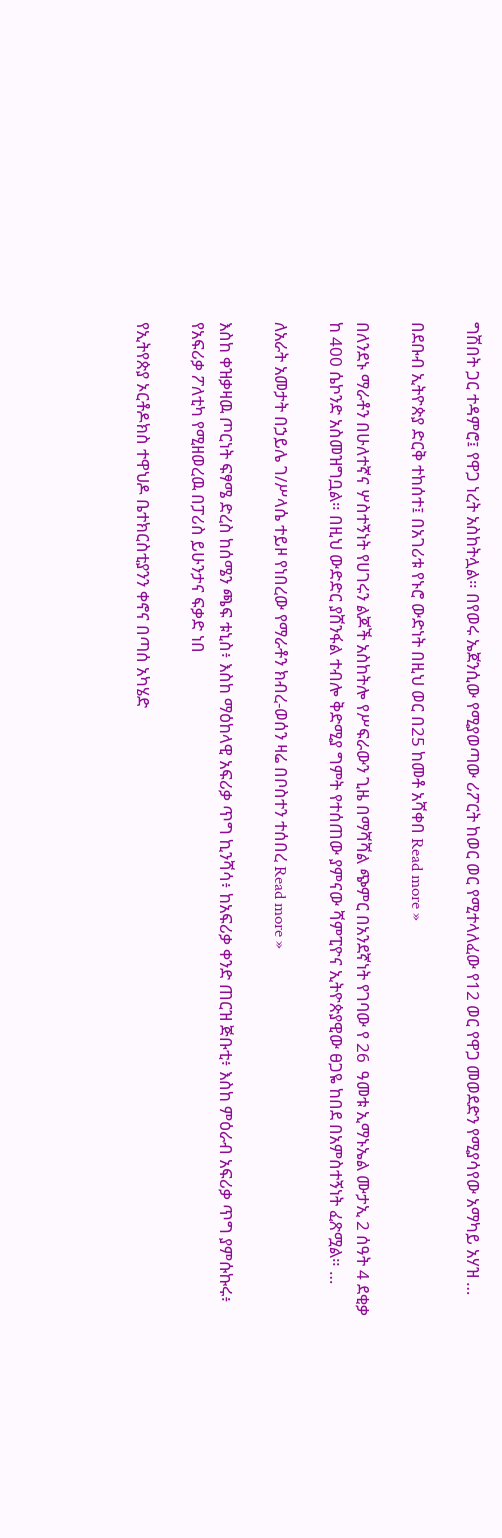ግሽበት ጋር ተዳምሮ፤ የዋጋ ነረት አስከትሏል። በየወሩ ኤጀንሲው የሚያወጣው ሪፖርት ከወር ወር የሚተላለፈው የ12 ወር የዋጋ መወደድን የሚያሳየው አማካይ አሃዝ …

በደቡብ ኢትዮጵያ ድርቅ ተከሰተ፤ በአገሪቱ የኑሮ ውድነት በዚህ ወር በ25 ከመቶ አሻቀበ Read more »

በለንደኑ ማራቶን በሁለተኛና ሦስተኝነት የሀገሩን ልጆች አስከትሎ የሥፍራውን ጊዜ በማሻሻል ጭምር በአንደኛነት የገባው የ 26  ዓመቱ ኢማኑኤል ሙታኢ 2 ሰዓት 4 ደቂቃ  ከ 400 ሴኮንድ አስመዝግቧል። በዚህ ውድድር ያሸንፋል ተብሎ ቅድሚያ ግምት የተሰጠው ያምናው ሻምፒዮና ኢትዮጵያዊው ፀጋዬ ከበደ በአምስተኝነት ፈጽሟል። …

ለአራት አመታት በኃይሌ ገ/ሥላሴ ተይዞ የነበረው የማራቶን ክብረ-ወሰን ዛሬ በቦስተን ተሰበረ Read more »

እስከ ቀዝቃዛዉ ጦርነት ፍፃሜ ድረስ ከሰሜን ጫፍ ቱኒስ፥ እስከ ማዕከላዊ አፍሪቃ ጥግ ኪንሻሳ፥ ከአፍሪቃ ቀንድ ጠርዝ ጅቡቲ፥ እስከ ምዕራብ አፍሪቃ ጥግ ያምሱኩሩ፥ የአፍሪቃ ፖለቲካ የሚዘወረዉ በፓሪስ ይሁንታና ፍቃድ ነበ

የኢትየጵያ ኦርቶዶክስ ተዋህዶ ቤተክርስቲያንን ቀኖና በጣሰ አካሄድ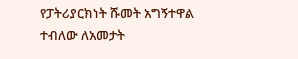የፓትሪያርክነት ሹመት አግኝተዋል ተብለው ለአመታት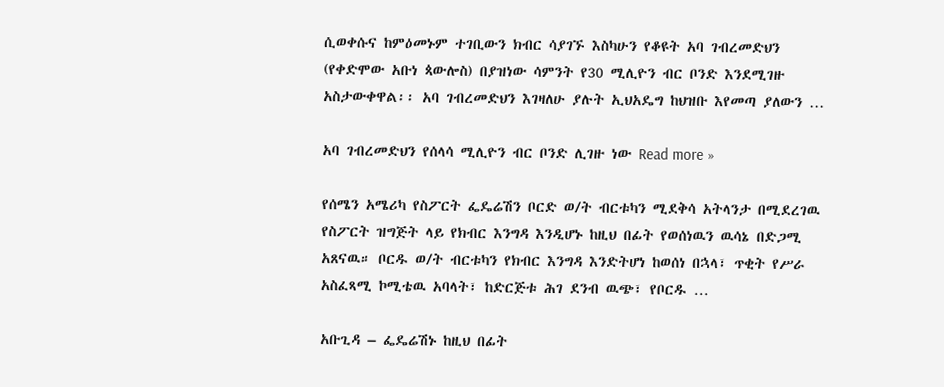ሲወቀሱና ከምዕመኑም ተገቢውን ክብር ሳያገኙ እስካሁን የቆዩት አባ ገብረመድህን (የቀድሞው አቡነ ጳውሎስ) በያዝነው ሳምንት የ30 ሚሊዮን ብር ቦንድ እንደሚገዙ አስታውቀዋል፡፡ አባ ገብረመድህን እገዛለሁ ያሉት ኢህአዴግ ከህዝቡ እየመጣ ያለውን …

አባ ገብረመድህን የሰላሳ ሚሊዮን ብር ቦንድ ሊገዙ ነው Read more »

የሰሜን አሜሪካ የስፖርት ፌዴሬሽን ቦርድ ወ/ት ብርቱካን ሚደቅሳ አትላንታ በሚደረገዉ የስፖርት ዝግጅት ላይ የክብር እንግዳ እንዲሆኑ ከዚህ በፊት የወሰነዉን ዉሳኔ በድጋሚ አጸናዉ። ቦርዱ ወ/ት ብርቱካን የክብር እንግዳ እንድትሆነ ከወሰነ በኋላ፣ ጥቂት የሥራ አስፈጻሚ ኮሚቴዉ አባላት፣ ከድርጅቱ ሕገ ደንብ ዉጭ፣ የቦርዱ …

አቡጊዳ – ፌዴሬሽኑ ከዚህ በፊት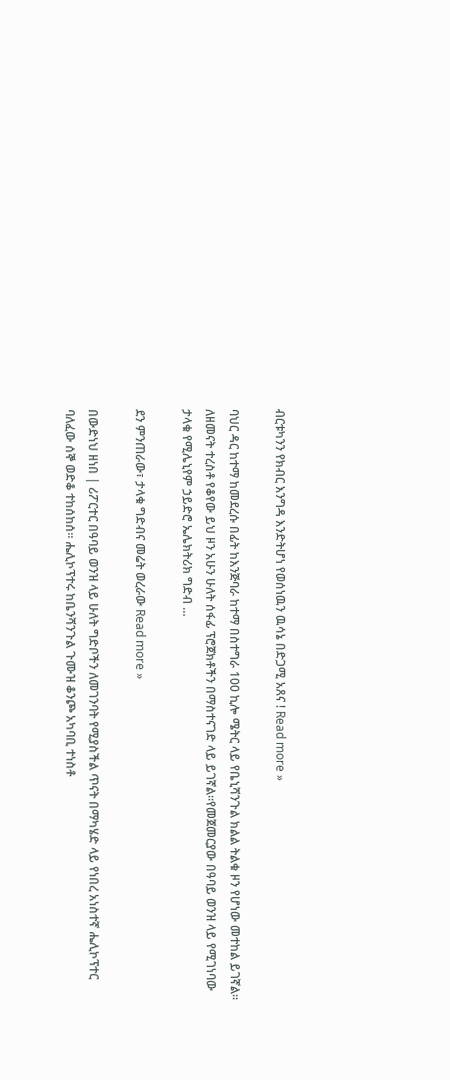ብርቱካንን የክብር እንግዳ እንድትሆነ የወሰነዉን ዉሳኔ በድጋሚ አጸና ! Read more »

ባህር ዳር ከተማ ከመደረሱ በፊት ከእንጅባራ ከተማ በስተግራ 100 ኪሎ ሜትር ላይ የቤኒሻንጉል ክልል ትልቁ ዞን የሆነው መተከል ይገኛል፡፡ ለዘመናት ተረስቶ የቆየው ይህ ዞን አሁን ሁለት ሰፋፊ ፕሮጀክቶችን በማስተናገድ ላይ ይገኛል፡፡የመጀመርያው በዓባይ ወንዝ ላይ የሚገነባው ታላቁ የሚሌኒየም ኃይድሮ ኤሌክትሪክ ግድብ …

ደን ምንጠራው፣ ታላቁ ግድብና መሬት ወረራው Read more »

በውድነህ ዘነበ | ሪፖርተር በዓባይ ወንዝ ላይ ሁለት ግድቦችን ለመገንባት የሚያስችል ጥናት በማካሄድ ላይ የነበረ አነስተኛ ሔሊኮፕተር ባለፈው ሰኞ ወድቆ ተከሰከሰ፡፡ ሔሊኮፕተሩ ከቤንሻንጉል ጉሙዝ ቆንጮ አካባቢ ተነስቶ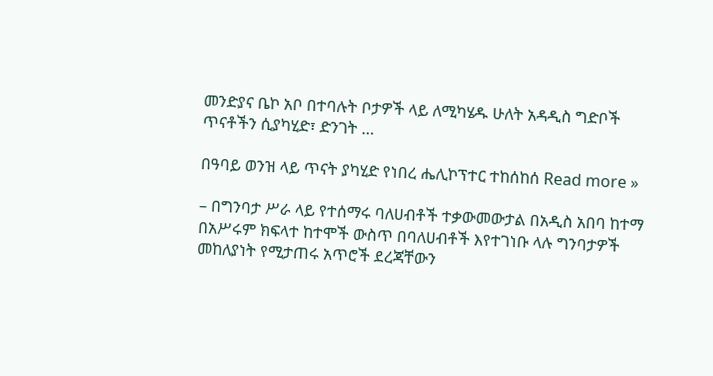መንድያና ቤኮ አቦ በተባሉት ቦታዎች ላይ ለሚካሄዱ ሁለት አዳዲስ ግድቦች ጥናቶችን ሲያካሂድ፣ ድንገት …

በዓባይ ወንዝ ላይ ጥናት ያካሂድ የነበረ ሔሊኮፕተር ተከሰከሰ Read more »

– በግንባታ ሥራ ላይ የተሰማሩ ባለሀብቶች ተቃውመውታል በአዲስ አበባ ከተማ በአሥሩም ክፍላተ ከተሞች ውስጥ በባለሀብቶች እየተገነቡ ላሉ ግንባታዎች መከለያነት የሚታጠሩ አጥሮች ደረጃቸውን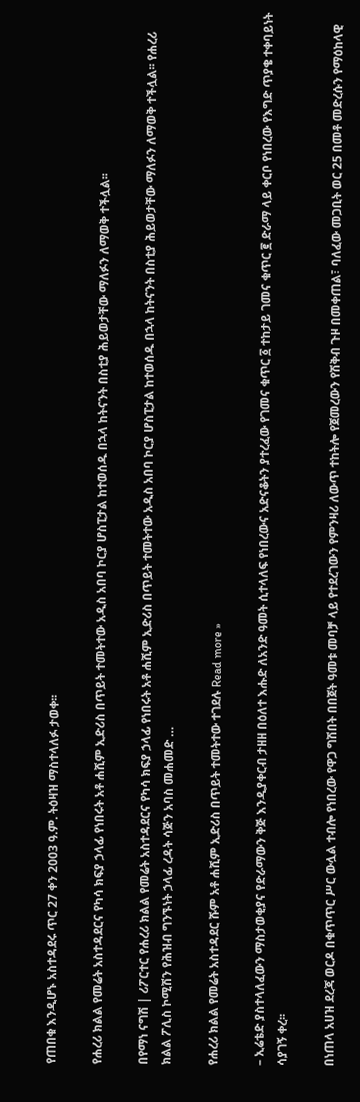የጠበቁ እንዲሆኑ አስተዳደሩ ጥር 27 ቀን 2003 ዓ.ም. ትዕዛዝ ማስተላለፉ ታወቀ፡፡

የሐረሪ ክልል የመሬት አስተዳደርና የካሳ ክፍያ ኃላፊ የነበሩት አቶ ሐሺም ኢድሪስ በጥይት ተመትተው አዲስ አበባ ኮርያ ሆስፒታል ከተወሰዱ በኋላ ከትናንት በስቲያ ሕይወታቸው ማለፉን ለማወቅ ተችሏል፡፡

በየማነ ናግሽ | ሪፖርተር የሐረሪ ክልል የመሬት አስተዳደርና የካሳ ክፍያ ኃላፊ የነበሩት አቶ ሐሺም ኢድሪስ በጥይት ተመትተው አዲስ አበባ ኮርያ ሆስፒታል ከተወሰዱ በኋላ ከትናንት በስቲያ ሕይወታቸው ማለፉን ለማወቅ ተችሏል፡፡ የሐረሪ ክልል ፖሊስ ኮሚሽን የሕዝብ ግንኙነት ኃላፊ ረዳት ሳጅን አባስ መሐመድ …

የሐረሪ ክልል የመሬት አስተዳደር ሹም አቶ ሐሺም ኢድሪስ በጥይት ተመትተው ተገደሉ Read more »

– ኢሬቴድ ያስተላለፈውን ማስታወቂያና የድራማውን ቅጅ እንዲያቀርብ ታዘዘ በዕለተ እሑድ ለአንድ ዓመት ሲተላለፍ የነበረውና አድናቆትን ያተረፈው የገመና ቁጥር ፩ ተከታይ ገመና ቁጥር ፪ ድራማ ላይ ቀርቦ የነበረው የእግድ ጥያቄ ተቀባይነት ሳያገኝ ቀረ፡፡

በነጠላ አሀዝ ደረጃ ወርዶ በቁጥጥር ሥር ውሏል ተብሎ የነበረው የዋጋ ግሽበት በበጀት ዓመቱ መባቻ ላይ የተደረገውን የምንዛሪ ለውጥ ተከትሎ የጀመረውን የሽቅብ ጉዞ በመቀጠል፣ ባለፈው መጋቢት ወር 25 በመቶ መድረሱን የማዕከላዊ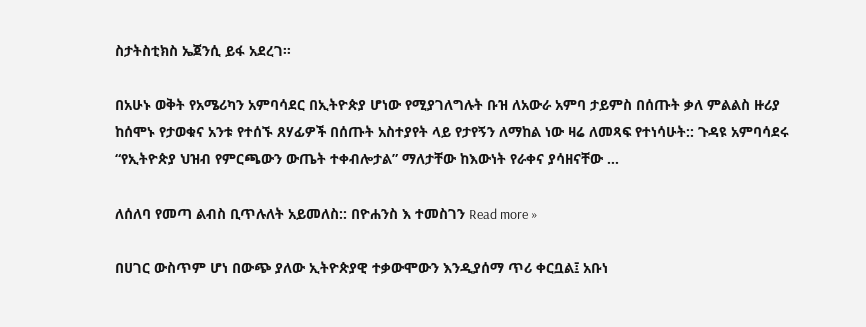ስታትስቲክስ ኤጀንሲ ይፋ አደረገ፡፡

በአሁኑ ወቅት የአሜሪካን አምባሳደር በኢትዮጵያ ሆነው የሚያገለግሉት ቡዝ ለአውራ አምባ ታይምስ በሰጡት ቃለ ምልልስ ዙሪያ ከሰሞኑ የታወቁና አንቱ የተሰኙ ጸሃፊዎች በሰጡት አስተያየት ላይ የታየኝን ለማከል ነው ዛሬ ለመጻፍ የተነሳሁት:: ጉዳዩ አምባሳደሩ “የኢትዮጵያ ህዝብ የምርጫውን ውጤት ተቀብሎታል” ማለታቸው ከእውነት የራቀና ያሳዘናቸው …

ለሰለባ የመጣ ልብስ ቢጥሉለት አይመለስ:: በዮሐንስ እ ተመስገን Read more »

በሀገር ውስጥም ሆነ በውጭ ያለው ኢትዮጵያዊ ተቃውሞውን እንዲያሰማ ጥሪ ቀርቧል፤ አቡነ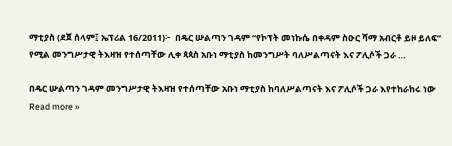ማቲያስ (ደጀ ሰላም፤ ኤፕሪል 16/2011)፦  በዴር ሡልጣን ገዳም “የኮፕት መነኩሴ በቀዳም ስዑር ሻማ አብርቶ ይዞ ይለፍ” የሚል መንግሥታዊ ትእዛዝ የተሰጣቸው ሊቀ ጳጳስ አቡነ ማቲያስ ከመንግሥት ባለሥልጣናት እና ፖሊሶች ጋራ …

በዴር ሡልጣን ገዳም መንግሥታዊ ትእዛዝ የተሰጣቸው አቡነ ማቲያስ ከባለሥልጣናት እና ፖሊሶች ጋራ እየተከራከሩ ነው Read more »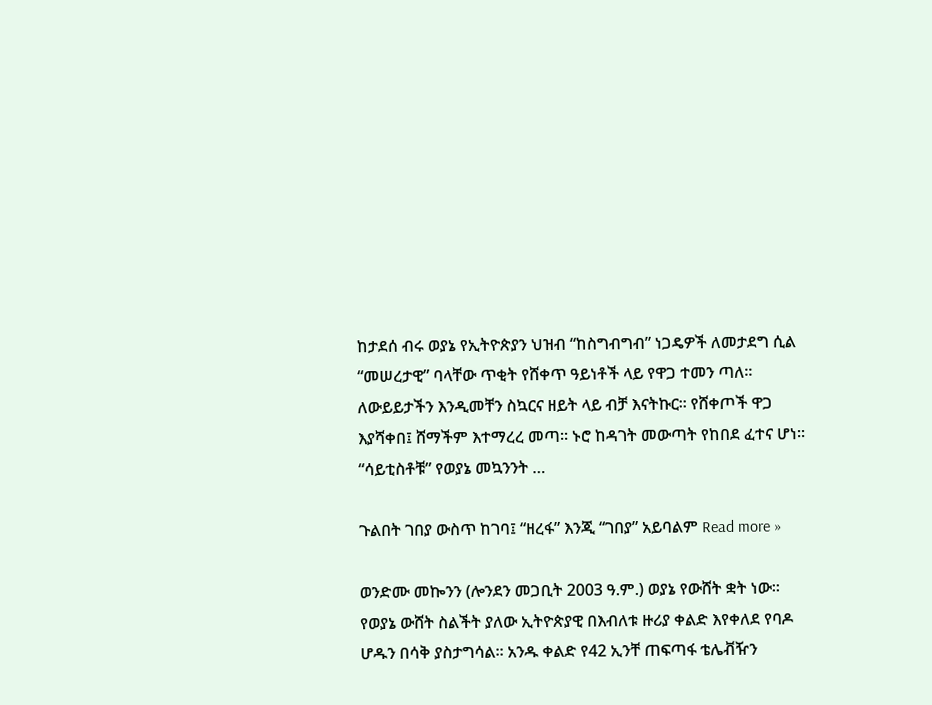ከታደሰ ብሩ ወያኔ የኢትዮጵያን ህዝብ “ከስግብግብ” ነጋዴዎች ለመታደግ ሲል “መሠረታዊ” ባላቸው ጥቂት የሸቀጥ ዓይነቶች ላይ የዋጋ ተመን ጣለ። ለውይይታችን እንዲመቸን ስኳርና ዘይት ላይ ብቻ እናትኩር። የሸቀጦች ዋጋ እያሻቀበ፤ ሸማችም እተማረረ መጣ። ኑሮ ከዳገት መውጣት የከበደ ፈተና ሆነ። “ሳይቲስቶቹ” የወያኔ መኳንንት …

ጉልበት ገበያ ውስጥ ከገባ፤ “ዘረፋ” እንጂ “ገበያ” አይባልም Read more »

ወንድሙ መኰንን (ሎንደን መጋቢት 2003 ዓ.ም.) ወያኔ የውሸት ቋት ነው። የወያኔ ውሸት ስልችት ያለው ኢትዮጵያዊ በእብለቱ ዙሪያ ቀልድ እየቀለደ የባዶ ሆዱን በሳቅ ያስታግሳል። አንዱ ቀልድ የ42 ኢንቸ ጠፍጣፋ ቴሌቭዥን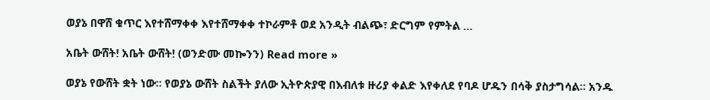ወያኔ በዋሸ ቁጥር እየተሸማቀቀ እየተሸማቀቀ ተኮራምቶ ወደ አንዲት ብልጭ፣ ድርግም የምትል …

አቤት ውሸት! አቤት ውሸት! (ወንድሙ መኰንን) Read more »

ወያኔ የውሸት ቋት ነው። የወያኔ ውሸት ስልችት ያለው ኢትዮጵያዊ በእብለቱ ዙሪያ ቀልድ እየቀለደ የባዶ ሆዱን በሳቅ ያስታግሳል። አንዱ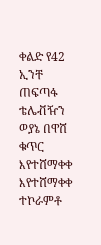ቀልድ የ42 ኢንቸ ጠፍጣፋ ቴሌቭዥን ወያኔ በዋሸ ቁጥር እየተሸማቀቀ እየተሸማቀቀ ተኮራምቶ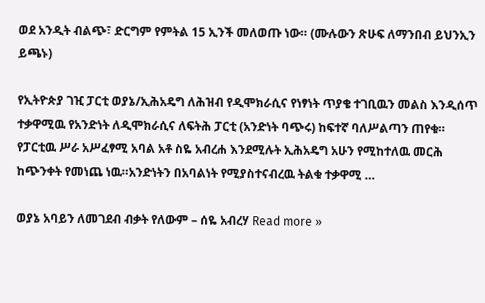ወደ አንዲት ብልጭ፣ ድርግም የምትል 15 ኢንች መለወጡ ነው። (ሙሉውን ጽሁፍ ለማንበብ ይህንኢን ይጫኑ)

የኢትዮጵያ ገዢ ፓርቲ ወያኔ/ኢሕአዴግ ለሕዝብ የዲሞክራሲና የነፃነት ጥያቄ ተገቢዉን መልስ እንዲሰጥ ተቃዋሚዉ የአንድነት ለዲሞክራሲና ለፍትሕ ፓርቲ (አንድነት ባጭሩ) ከፍተኛ ባለሥልጣን ጠየቁ። የፓርቲዉ ሥራ አሥፈፃሚ አባል አቶ ስዬ አብረሐ እንደሚሉት ኢሕአዴግ አሁን የሚከተለዉ መርሕ ከጭንቀት የመነጨ ነዉ።አንድነትን በአባልነት የሚያስተናብረዉ ትልቁ ተቃዋሚ …

ወያኔ አባይን ለመገደብ ብቃት የለውም – ሰዬ አብረሃ Read more »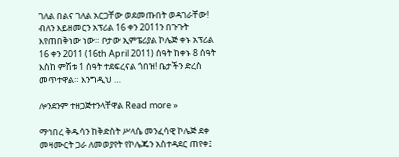ገለል በልና ገለል አርጋቸው ወደመጡበት ወዳገራቸው! ብለን እይዘመርን አፕሪል 16 ቀን 2011ን በጉጉት እየጠበቅነው ነው። ቦታው ኢምፔሪያል ኮሌጅ ቀኑ አፕሪል 16 ቀን 2011 (16th April 2011) ሰዓት ከቀኑ 8 ሰዓት እስከ ምሽቱ 1 ሰዓት ተደፍረናል ጎበዝ! ቤታችን ድረስ መጥተዋል። እንግዲህ …

ሎንደንም ተዘጋጅተንላቸዋል Read more »

ማኅበረ ቅዱሳን ከቅድስት ሥላሴ መንፈሳዊ ኮሌጅ ደቀ መዛሙርት ጋራ ለመወያየት የኮሌጁን አስተዳደር ጠየቀ፤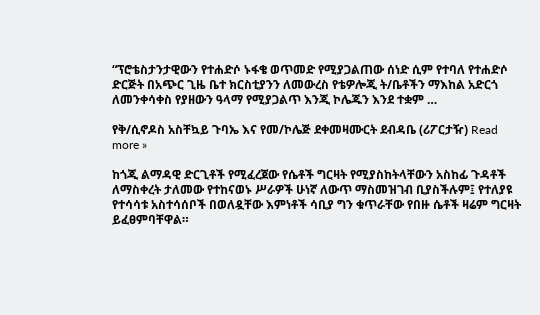“ፕሮቴስታንታዊውን የተሐድሶ ኑፋቄ ወጥመድ የሚያጋልጠው ሰነድ ሲም የተባለ የተሐድሶ ድርጅት በአጭር ጊዜ ቤተ ክርስቲያንን ለመውረስ የቴዎሎጂ ት/ቤቶችን ማእከል አድርጎ ለመንቀሳቀስ የያዘውን ዓላማ የሚያጋልጥ እንጂ ኮሌጁን እንደ ተቋም …

የቅ/ሲኖዶስ አስቸኳይ ጉባኤ እና የመ/ኮሌጅ ደቀመዛሙርት ደብዳቤ (ሪፖርታዥ) Read more »

ከጎጂ ልማዳዊ ድርጊቶች የሚፈረጀው የሴቶች ግርዛት የሚያስከትላቸውን አስከፊ ጉዳቶች ለማስቀረት ታለመው የተከናወኑ ሥራዎች ሁነኛ ለውጥ ማስመዝገብ ቢያስችሉም፤ የተለያዩ የተሳሳቱ አስተሳሰቦች በወለዷቸው እምነቶች ሳቢያ ግን ቁጥራቸው የበዙ ሴቶች ዛሬም ግርዛት ይፈፀምባቸዋል።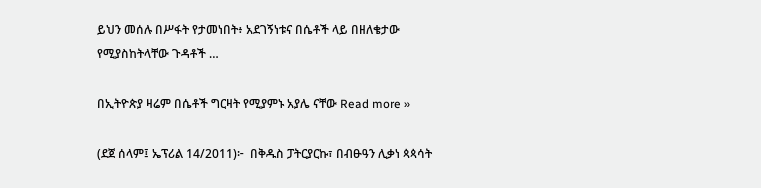ይህን መሰሉ በሥፋት የታመነበት፥ አደገኝነቱና በሴቶች ላይ በዘለቄታው የሚያስከትላቸው ጉዳቶች …

በኢትዮጵያ ዛሬም በሴቶች ግርዛት የሚያምኑ አያሌ ናቸው Read more »

(ደጀ ሰላም፤ ኤፕሪል 14/2011)፦  በቅዱስ ፓትርያርኩ፣ በብፁዓን ሊቃነ ጳጳሳት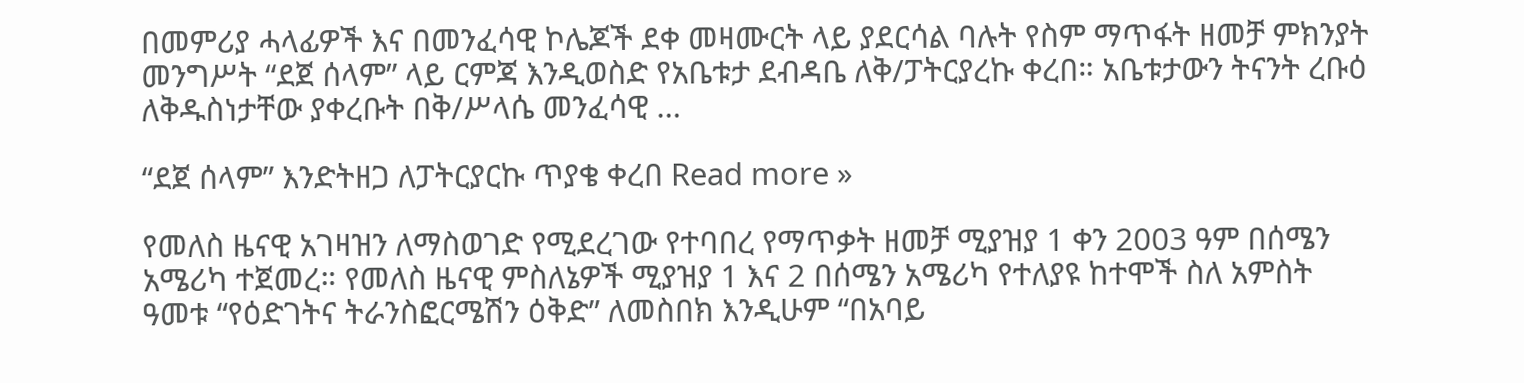በመምሪያ ሓላፊዎች እና በመንፈሳዊ ኮሌጆች ደቀ መዛሙርት ላይ ያደርሳል ባሉት የስም ማጥፋት ዘመቻ ምክንያት መንግሥት “ደጀ ሰላም” ላይ ርምጃ እንዲወስድ የአቤቱታ ደብዳቤ ለቅ/ፓትርያረኩ ቀረበ። አቤቱታውን ትናንት ረቡዕ ለቅዱስነታቸው ያቀረቡት በቅ/ሥላሴ መንፈሳዊ …

“ደጀ ሰላም” እንድትዘጋ ለፓትርያርኩ ጥያቄ ቀረበ Read more »

የመለስ ዜናዊ አገዛዝን ለማስወገድ የሚደረገው የተባበረ የማጥቃት ዘመቻ ሚያዝያ 1 ቀን 2003 ዓም በሰሜን አሜሪካ ተጀመረ። የመለስ ዜናዊ ምስለኔዎች ሚያዝያ 1 እና 2 በሰሜን አሜሪካ የተለያዩ ከተሞች ስለ አምስት ዓመቱ “የዕድገትና ትራንስፎርሜሽን ዕቅድ” ለመስበክ እንዲሁም “በአባይ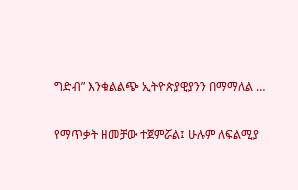ግድብ” እንቁልልጭ ኢትዮጵያዊያንን በማማለል …

የማጥቃት ዘመቻው ተጀምሯል፤ ሁሉም ለፍልሚያ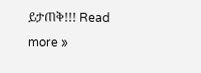ይታጠቅ!!! Read more »